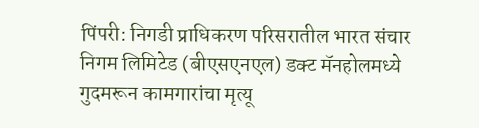पिंपरी: निगडी प्राधिकरण परिसरातील भारत संचार निगम लिमिटेड (बीएसएनएल) डक्ट मॅनहोलमध्ये गुदमरून कामगारांचा मृत्यू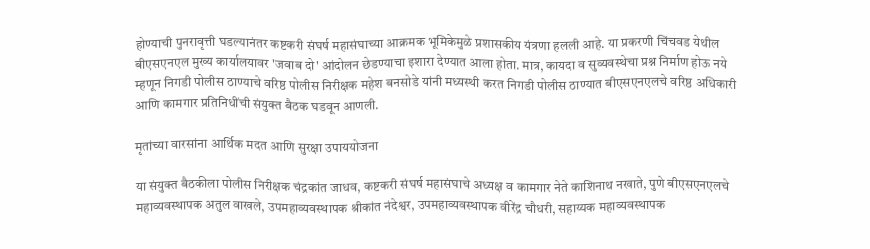होण्याची पुनरावृत्ती घडल्यानंतर कष्टकरी संघर्ष महासंघाच्या आक्रमक भूमिकेमुळे प्रशासकीय यंत्रणा हलली आहे. या प्रकरणी चिंचवड येथील बीएसएनएल मुख्य कार्यालयावर 'जवाब दो' आंदोलन छेडण्याचा इशारा देण्यात आला होता. मात्र, कायदा व सुव्यवस्थेचा प्रश्न निर्माण होऊ नये म्हणून निगडी पोलीस ठाण्याचे वरिष्ठ पोलीस निरीक्षक महेश बनसोडे यांनी मध्यस्थी करत निगडी पोलीस ठाण्यात बीएसएनएलचे वरिष्ठ अधिकारी आणि कामगार प्रतिनिधींची संयुक्त बैठक घडवून आणली.

मृतांच्या वारसांना आर्थिक मदत आणि सुरक्षा उपाययोजना

या संयुक्त बैठकीला पोलीस निरीक्षक चंद्रकांत जाधव, कष्टकरी संघर्ष महासंघाचे अध्यक्ष व कामगार नेते काशिनाथ नखाते, पुणे बीएसएनएलचे महाव्यवस्थापक अतुल वाखले, उपमहाव्यवस्थापक श्रीकांत नंदेश्वर, उपमहाव्यवस्थापक वीरेंद्र चौधरी, सहाय्यक महाव्यवस्थापक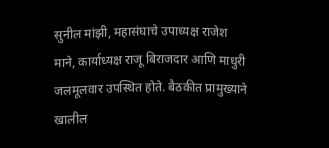सुनील मांझी, महासंघाचे उपाध्यक्ष राजेश माने, कार्याध्यक्ष राजू बिराजदार आणि माधुरी जलमूलवार उपस्थित होते. बैठकीत प्रामुख्याने खालील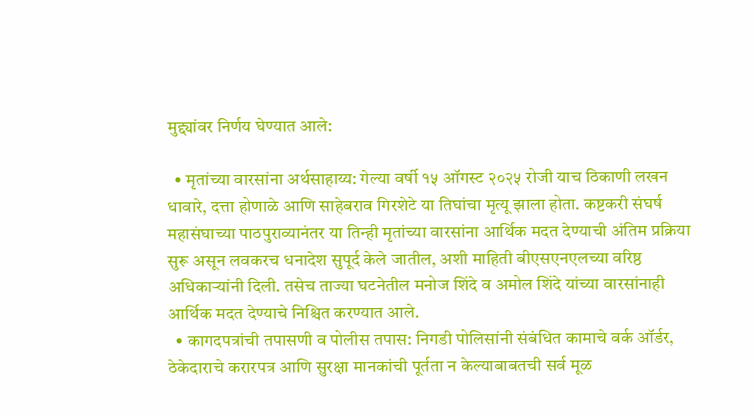मुद्द्यांवर निर्णय घेण्यात आले:

  • मृतांच्या वारसांना अर्थसाहाय्य: गेल्या वर्षी १५ ऑगस्ट २०२५ रोजी याच ठिकाणी लखन धावारे, दत्ता होणाळे आणि साहेबराव गिरशेटे या तिघांचा मृत्यू झाला होता. कष्टकरी संघर्ष महासंघाच्या पाठपुराव्यानंतर या तिन्ही मृतांच्या वारसांना आर्थिक मदत देण्याची अंतिम प्रक्रिया सुरू असून लवकरच धनादेश सुपूर्द केले जातील, अशी माहिती बीएसएनएलच्या वरिष्ठ अधिकाऱ्यांनी दिली. तसेच ताज्या घटनेतील मनोज शिंदे व अमोल शिंदे यांच्या वारसांनाही आर्थिक मदत देण्याचे निश्चित करण्यात आले.
  • कागदपत्रांची तपासणी व पोलीस तपास: निगडी पोलिसांनी संबंधित कामाचे वर्क ऑर्डर, ठेकेदाराचे करारपत्र आणि सुरक्षा मानकांची पूर्तता न केल्याबाबतची सर्व मूळ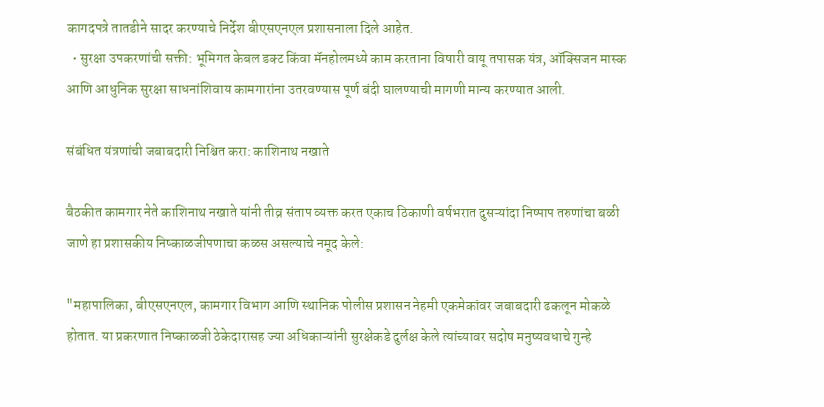कागदपत्रे तातडीने सादर करण्याचे निर्देश बीएसएनएल प्रशासनाला दिले आहेत.
  • सुरक्षा उपकरणांची सक्ती: भूमिगत केबल डक्ट किंवा मॅनहोलमध्ये काम करताना विषारी वायू तपासक यंत्र, ऑक्सिजन मास्क आणि आधुनिक सुरक्षा साधनांशिवाय कामगारांना उतरवण्यास पूर्ण बंदी घालण्याची मागणी मान्य करण्यात आली.

संबंधित यंत्रणांची जबाबदारी निश्चित करा: काशिनाथ नखाते

बैठकीत कामगार नेते काशिनाथ नखाते यांनी तीव्र संताप व्यक्त करत एकाच ठिकाणी वर्षभरात दुसऱ्यांदा निष्पाप तरुणांचा बळी जाणे हा प्रशासकीय निष्काळजीपणाचा कळस असल्याचे नमूद केले:

"महापालिका, बीएसएनएल, कामगार विभाग आणि स्थानिक पोलीस प्रशासन नेहमी एकमेकांवर जबाबदारी ढकलून मोकळे होतात. या प्रकरणात निष्काळजी ठेकेदारासह ज्या अधिकाऱ्यांनी सुरक्षेकडे दुर्लक्ष केले त्यांच्यावर सदोष मनुष्यवधाचे गुन्हे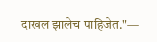दाखल झालेच पाहिजेत."—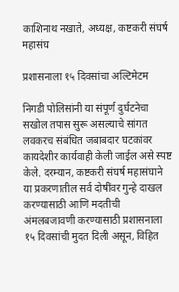काशिनाथ नखाते, अध्यक्ष, कष्टकरी संघर्ष महासंघ

प्रशासनाला १५ दिवसांचा अल्टिमेटम

निगडी पोलिसांनी या संपूर्ण दुर्घटनेचा सखोल तपास सुरू असल्याचे सांगत लवकरच संबंधित जबाबदार घटकांवर कायदेशीर कार्यवाही केली जाईल असे स्पष्ट केले. दरम्यान, कष्टकरी संघर्ष महासंघाने या प्रकरणातील सर्व दोषींवर गुन्हे दाखल करण्यासाठी आणि मदतीची अंमलबजावणी करण्यासाठी प्रशासनाला १५ दिवसांची मुदत दिली असून, विहित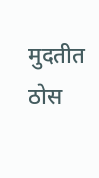मुदतीत ठोस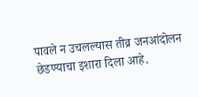पावले न उचलल्यास तीव्र जनआंदोलन छेडण्याचा इशारा दिला आहे.